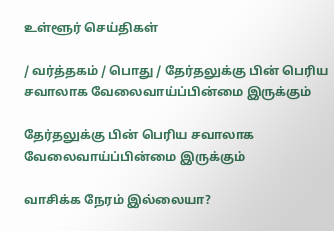உள்ளூர் செய்திகள்

/ வர்த்தகம் / பொது / தேர்தலுக்கு பின் பெரிய சவாலாக வேலைவாய்ப்பின்மை இருக்கும்

தேர்தலுக்கு பின் பெரிய சவாலாக வேலைவாய்ப்பின்மை இருக்கும்

வாசிக்க நேரம் இல்லையா?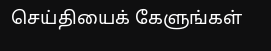செய்தியைக் கேளுங்கள்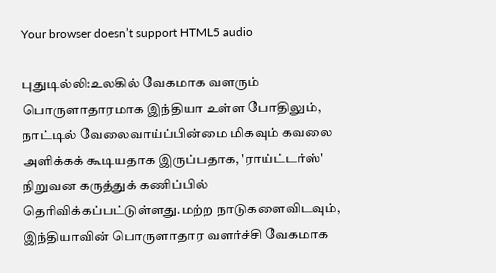Your browser doesn’t support HTML5 audio

புதுடில்லி:உலகில் வேகமாக வளரும் பொருளாதாரமாக இந்தியா உள்ள போதிலும், நாட்டில் வேலைவாய்ப்பின்மை மிகவும் கவலை அளிக்கக் கூடியதாக இருப்பதாக, 'ராய்ட்டர்ஸ்' நிறுவன கருத்துக் கணிப்பில் தெரிவிக்கப்பட்டுள்ளது.மற்ற நாடுகளைவிடவும், இந்தியாவின் பொருளாதார வளர்ச்சி வேகமாக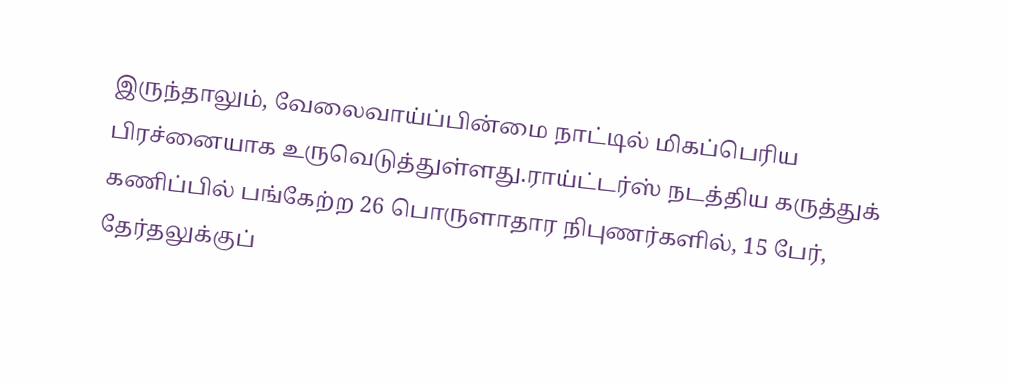இருந்தாலும், வேலைவாய்ப்பின்மை நாட்டில் மிகப்பெரிய பிரச்னையாக உருவெடுத்துள்ளது.ராய்ட்டர்ஸ் நடத்திய கருத்துக் கணிப்பில் பங்கேற்ற 26 பொருளாதார நிபுணர்களில், 15 பேர், தேர்தலுக்குப்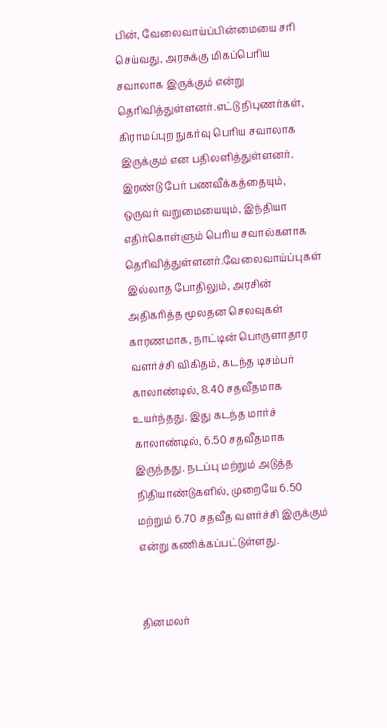பின், வேலைவாய்ப்பின்மையை சரி செய்வது, அரசுக்கு மிகப்பெரிய சவாலாக இருக்கும் என்று தெரிவித்துள்ளனர்.எட்டு நிபுணர்கள், கிராமப்புற நுகர்வு பெரிய சவாலாக இருக்கும் என பதிலளித்துள்ளனர். இரண்டு பேர் பணவீக்கத்தையும், ஒருவர் வறுமையையும், இந்தியா எதிர்கொள்ளும் பெரிய சவால்களாக தெரிவித்துள்ளனர்.வேலைவாய்ப்புகள் இல்லாத போதிலும், அரசின் அதிகரித்த மூலதன செலவுகள் காரணமாக, நாட்டின் பொருளாதார வளர்ச்சி விகிதம், கடந்த டிசம்பர் காலாண்டில், 8.40 சதவீதமாக உயர்ந்தது. இது கடந்த மார்ச் காலாண்டில், 6.50 சதவீதமாக இருந்தது. நடப்பு மற்றும் அடுத்த நிதியாண்டுகளில், முறையே 6.50 மற்றும் 6.70 சதவீத வளர்ச்சி இருக்கும் என்று கணிக்கப்பட்டுள்ளது.


தினமலர்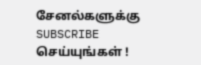சேனல்களுக்கு SUBSCRIBE செய்யுங்கள் !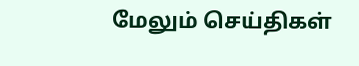மேலும் செய்திகள்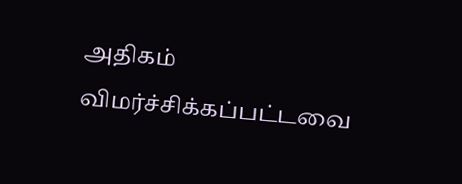அதிகம் விமர்ச்சிக்கப்பட்டவை